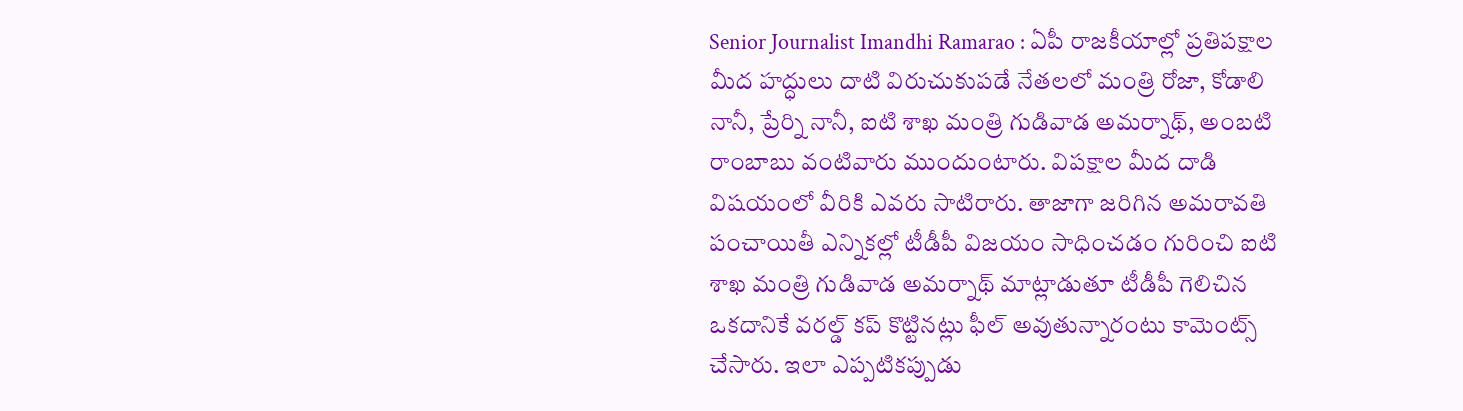Senior Journalist Imandhi Ramarao : ఏపీ రాజకీయాల్లో ప్రతిపక్షాల మీద హద్ధులు దాటి విరుచుకుపడే నేతలలో మంత్రి రోజా, కోడాలి నానీ, ప్రేర్ని నానీ, ఐటి శాఖ మంత్రి గుడివాడ అమర్నాథ్, అంబటి రాంబాబు వంటివారు ముందుంటారు. విపక్షాల మీద దాడి విషయంలో వీరికి ఎవరు సాటిరారు. తాజాగా జరిగిన అమరావతి పంచాయితీ ఎన్నికల్లో టీడీపీ విజయం సాధించడం గురించి ఐటి శాఖ మంత్రి గుడివాడ అమర్నాథ్ మాట్లాడుతూ టీడీపీ గెలిచిన ఒకదానికే వరల్డ్ కప్ కొట్టినట్లు ఫీల్ అవుతున్నారంటు కామెంట్స్ చేసారు. ఇలా ఎప్పటికప్పుడు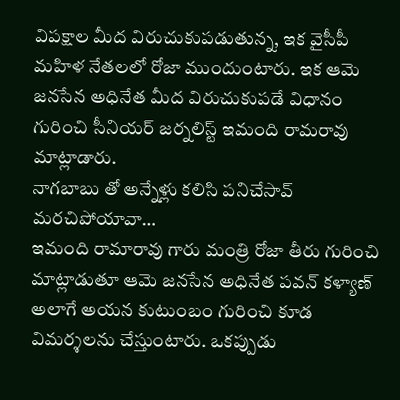విపక్షాల మీద విరుచుకుపడుతున్న, ఇక వైసీపీ మహిళ నేతలలో రోజా ముందుంటారు. ఇక ఆమె జనసేన అధినేత మీద విరుచుకుపడే విధానం గురించి సీనియర్ జర్నలిస్ట్ ఇమంది రామరావు మాట్లాడారు.
నాగబాబు తో అన్నేళ్లు కలిసి పనిచేసావ్ మరచిపోయావా…
ఇమంది రామారావు గారు మంత్రి రోజా తీరు గురించి మాట్లాడుతూ ఆమె జనసేన అధినేత పవన్ కళ్యాణ్ అలాగే అయన కుటుంబం గురించి కూడ విమర్శలను చేస్తుంటారు. ఒకప్పుడు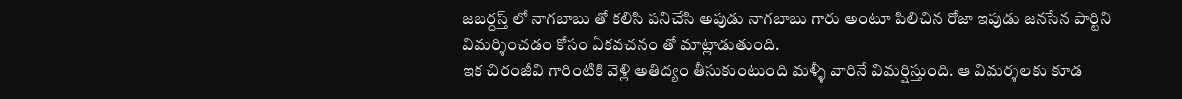జబర్దస్త్ లో నాగబాబు తో కలిసి పనిచేసి అపుడు నాగబాబు గారు అంటూ పిలిచిన రోజా ఇపుడు జనసేన పార్టిని విమర్శించడం కోసం ఏకవచనం తో మాట్లాడుతుంది.
ఇక చిరంజీవి గారింటికి వెళ్లి అతిద్యం తీసుకుంటుంది మళ్ళీ వారినే విమర్షిస్తుంది. ఆ విమర్శలకు కూడ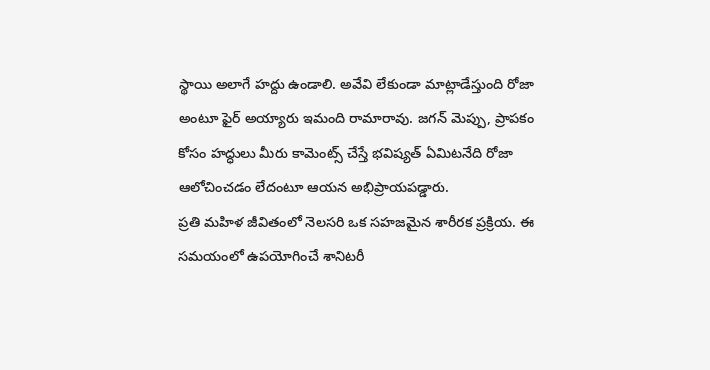స్థాయి అలాగే హద్దు ఉండాలి. అవేవి లేకుండా మాట్లాడేస్తుంది రోజా అంటూ ఫైర్ అయ్యారు ఇమంది రామారావు. జగన్ మెప్పు, ప్రాపకం కోసం హద్ధులు మీరు కామెంట్స్ చేస్తే భవిష్యత్ ఏమిటనేది రోజా ఆలోచించడం లేదంటూ ఆయన అభిప్రాయపడ్డారు.
ప్రతి మహిళ జీవితంలో నెలసరి ఒక సహజమైన శారీరక ప్రక్రియ. ఈ సమయంలో ఉపయోగించే శానిటరీ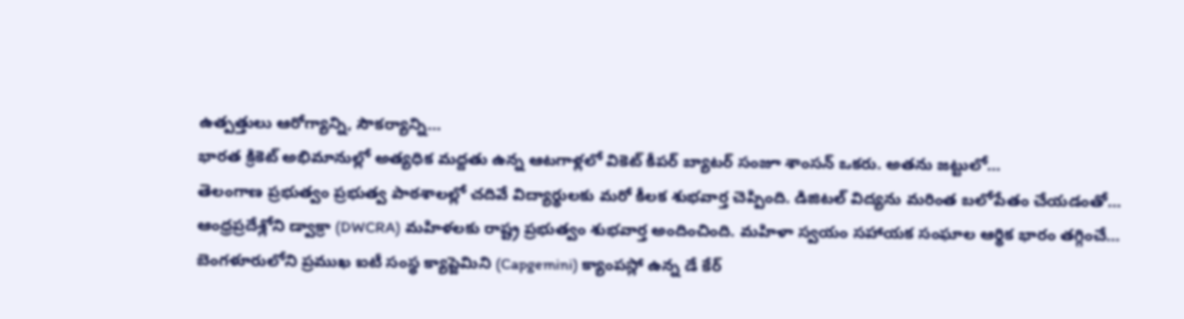ఉత్పత్తులు ఆరోగ్యాన్ని, సౌకర్యాన్ని…
భారత క్రికెట్ అభిమానుల్లో అత్యధిక మద్దతు ఉన్న ఆటగాళ్లలో వికెట్ కీపర్ బ్యాటర్ సంజూ శాంసన్ ఒకరు. అతను జట్టులో…
తెలంగాణ ప్రభుత్వం ప్రభుత్వ పాఠశాలల్లో చదివే విద్యార్థులకు మరో కీలక శుభవార్త చెప్పింది. డిజిటల్ విద్యను మరింత బలోపేతం చేయడంతో…
ఆంధ్రప్రదేశ్లోని డ్వాక్రా (DWCRA) మహిళలకు రాష్ట్ర ప్రభుత్వం శుభవార్త అందించింది. మహిళా స్వయం సహాయక సంఘాల ఆర్థిక భారం తగ్గించే…
బెంగళూరులోని ప్రముఖ ఐటీ సంస్థ క్యాప్జెమిని (Capgemini) క్యాంపస్లో ఉన్న డే కేర్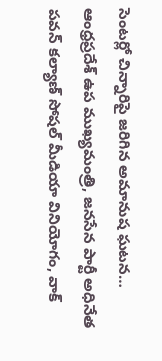సెంటర్లో చిన్నారిపై జరిగిన అమానుష ఘటన…
ఆంధ్రప్రదేశ్ ఉప ముఖ్యమంత్రి, జనసేన పార్టీ అధినేత పవన్ కల్యాణ్ సోషల్ మీడియా వినియోగం, వాక్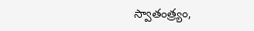స్వాతంత్ర్యం,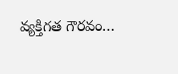వ్యక్తిగత గౌరవం…